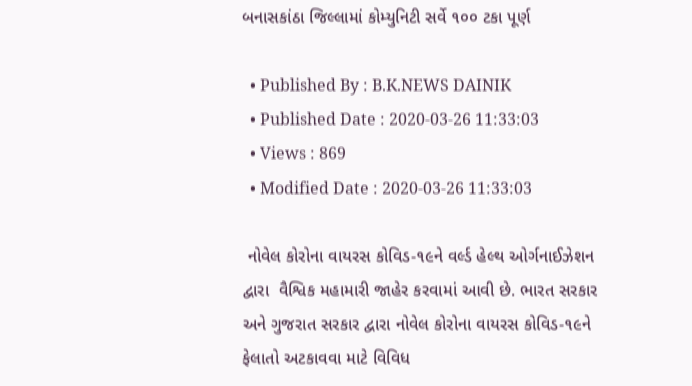બનાસકાંઠા જિલ્લામાં કોમ્યુનિટી સર્વે ૧૦૦ ટકા પૂર્ણ

  • Published By : B.K.NEWS DAINIK
  • Published Date : 2020-03-26 11:33:03
  • Views : 869
  • Modified Date : 2020-03-26 11:33:03

 નોવેલ કોરોના વાયરસ કોવિડ-૧૯ને વર્લ્ડ હેલ્થ ઓર્ગનાઈઝેશન દ્વારા  વૈશ્વિક મહામારી જાહેર કરવામાં આવી છે. ભારત સરકાર અને ગુજરાત સરકાર દ્વારા નોવેલ કોરોના વાયરસ કોવિડ-૧૯ને ફેલાતો અટકાવવા માટે વિવિધ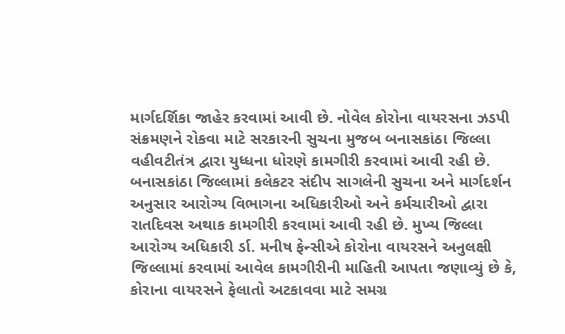માર્ગદર્શિકા જાહેર કરવામાં આવી છે. નોવેલ કોરોના વાયરસના ઝડપી સંક્રમણને રોકવા માટે સરકારની સુચના મુજબ બનાસકાંઠા જિલ્લા વહીવટીતંત્ર દ્વારા યુધ્ધના ધોરણે કામગીરી કરવામાં આવી રહી છે.  બનાસકાંઠા જિલ્લામાં કલેકટર સંદીપ સાગલેની સુચના અને માર્ગદર્શન અનુસાર આરોગ્ય વિભાગના અધિકારીઓ અને કર્મચારીઓ દ્વારા રાતદિવસ અથાક કામગીરી કરવામાં આવી રહી છે. મુખ્ય જિલ્લા આરોગ્ય અધિકારી ર્ડા. મનીષ ફેન્સીએ કોરોના વાયરસને અનુલક્ષી જિલ્લામાં કરવામાં આવેલ કામગીરીની માહિતી આપતા જણાવ્યું છે કે, કોરાના વાયરસને ફેલાતો અટકાવવા માટે સમગ્ર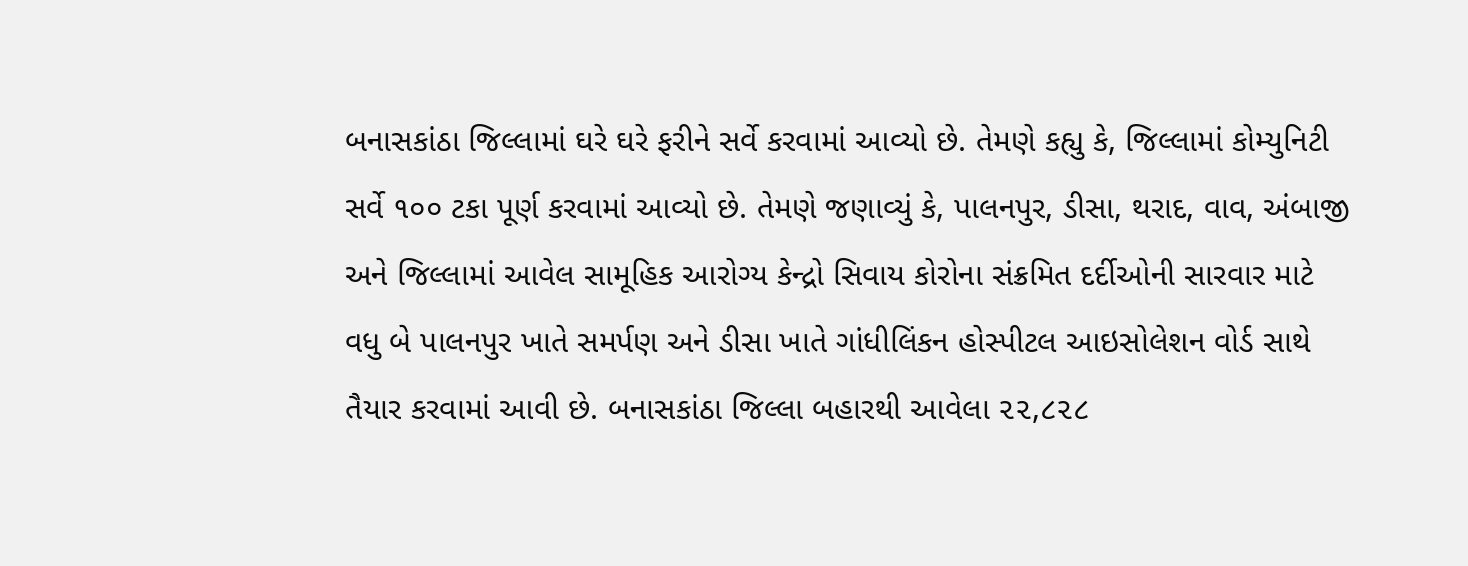બનાસકાંઠા જિલ્લામાં ઘરે ઘરે ફરીને સર્વે કરવામાં આવ્યો છે. તેમણે કહ્યુ કે, જિલ્લામાં કોમ્યુનિટી સર્વે ૧૦૦ ટકા પૂર્ણ કરવામાં આવ્યો છે. તેમણે જણાવ્યું કે, પાલનપુર, ડીસા, થરાદ, વાવ, અંબાજી અને જિલ્લામાં આવેલ સામૂહિક આરોગ્ય કેન્દ્રો સિવાય કોરોના સંક્રમિત દર્દીઓની સારવાર માટે વધુ બે પાલનપુર ખાતે સમર્પણ અને ડીસા ખાતે ગાંધીલિંકન હોસ્પીટલ આઇસોલેશન વોર્ડ સાથે તૈયાર કરવામાં આવી છે. બનાસકાંઠા જિલ્લા બહારથી આવેલા ૨૨,૮૨૮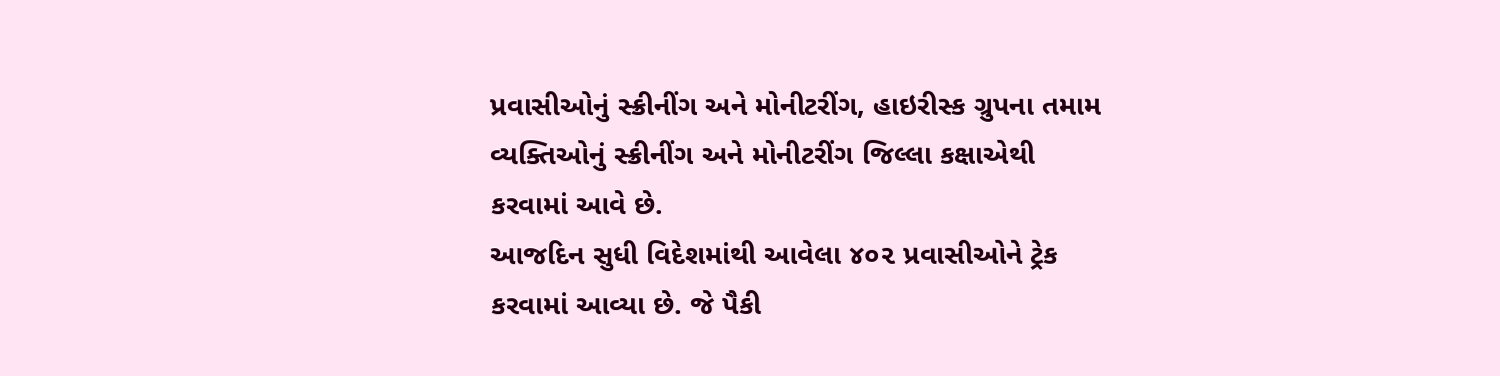પ્રવાસીઓનું સ્ક્રીનીંગ અને મોનીટરીંગ, હાઇરીસ્ક ગ્રુપના તમામ વ્યક્તિઓનું સ્ક્રીનીંગ અને મોનીટરીંગ જિલ્લા કક્ષાએથી કરવામાં આવે છે.
આજદિન સુધી વિદેશમાંથી આવેલા ૪૦૨ પ્રવાસીઓને ટ્રેક કરવામાં આવ્યા છે. જે પૈકી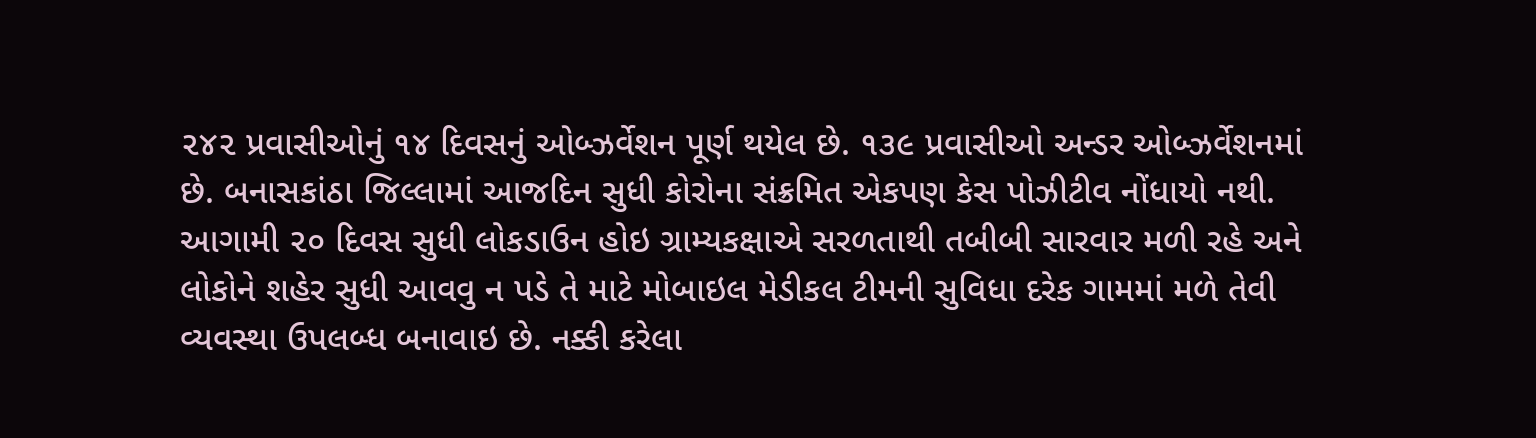૨૪૨ પ્રવાસીઓનું ૧૪ દિવસનું ઓબ્ઝર્વેશન પૂર્ણ થયેલ છે. ૧૩૯ પ્રવાસીઓ અન્ડર ઓબ્ઝર્વેશનમાં છે. બનાસકાંઠા જિલ્લામાં આજદિન સુધી કોરોના સંક્રમિત એકપણ કેસ પોઝીટીવ નોંધાયો નથી. આગામી ૨૦ દિવસ સુધી લોકડાઉન હોઇ ગ્રામ્યકક્ષાએ સરળતાથી તબીબી સારવાર મળી રહે અને લોકોને શહેર સુધી આવવુ ન પડે તે માટે મોબાઇલ મેડીકલ ટીમની સુવિધા દરેક ગામમાં મળે તેવી વ્યવસ્થા ઉપલબ્ધ બનાવાઇ છે. નક્કી કરેલા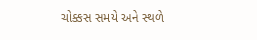ચોક્કસ સમયે અને સ્થળે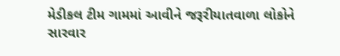મેડીકલ ટીમ ગામમાં આવીને જરૂરીયાતવાળા લોકોને સારવાર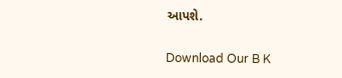આપશે.

Download Our B K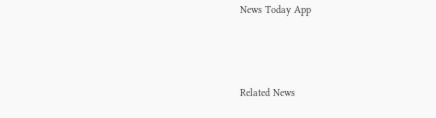News Today App



Related News